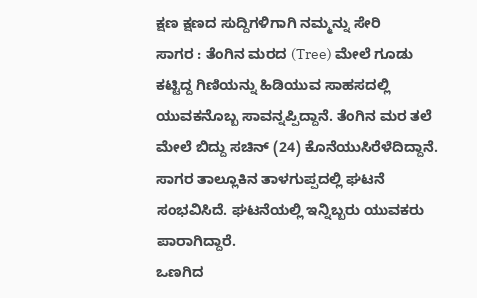ಕ್ಷಣ ಕ್ಷಣದ ಸುದ್ದಿಗಳಿಗಾಗಿ ನಮ್ಮನ್ನು ಸೇರಿ
ಸಾಗರ : ತೆಂಗಿನ ಮರದ (Tree) ಮೇಲೆ ಗೂಡು ಕಟ್ಟಿದ್ದ ಗಿಣಿಯನ್ನು ಹಿಡಿಯುವ ಸಾಹಸದಲ್ಲಿ ಯುವಕನೊಬ್ಬ ಸಾವನ್ನಪ್ಪಿದ್ದಾನೆ. ತೆಂಗಿನ ಮರ ತಲೆ ಮೇಲೆ ಬಿದ್ದು ಸಚಿನ್ (24) ಕೊನೆಯುಸಿರೆಳೆದಿದ್ದಾನೆ.
ಸಾಗರ ತಾಲ್ಲೂಕಿನ ತಾಳಗುಪ್ಪದಲ್ಲಿ ಘಟನೆ ಸಂಭವಿಸಿದೆ. ಘಟನೆಯಲ್ಲಿ ಇನ್ನಿಬ್ಬರು ಯುವಕರು ಪಾರಾಗಿದ್ದಾರೆ.
ಒಣಗಿದ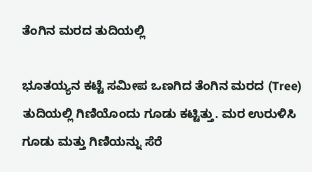ತೆಂಗಿನ ಮರದ ತುದಿಯಲ್ಲಿ

ಭೂತಯ್ಯನ ಕಟ್ಟೆ ಸಮೀಪ ಒಣಗಿದ ತೆಂಗಿನ ಮರದ (Tree) ತುದಿಯಲ್ಲಿ ಗಿಣಿಯೊಂದು ಗೂಡು ಕಟ್ಟಿತ್ತು. ಮರ ಉರುಳಿಸಿ ಗೂಡು ಮತ್ತು ಗಿಣಿಯನ್ನು ಸೆರೆ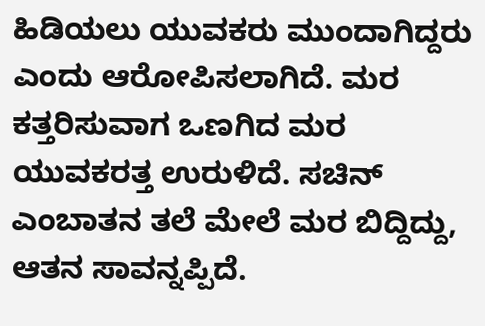ಹಿಡಿಯಲು ಯುವಕರು ಮುಂದಾಗಿದ್ದರು ಎಂದು ಆರೋಪಿಸಲಾಗಿದೆ. ಮರ ಕತ್ತರಿಸುವಾಗ ಒಣಗಿದ ಮರ ಯುವಕರತ್ತ ಉರುಳಿದೆ. ಸಚಿನ್ ಎಂಬಾತನ ತಲೆ ಮೇಲೆ ಮರ ಬಿದ್ದಿದ್ದು, ಆತನ ಸಾವನ್ನಪ್ಪಿದೆ.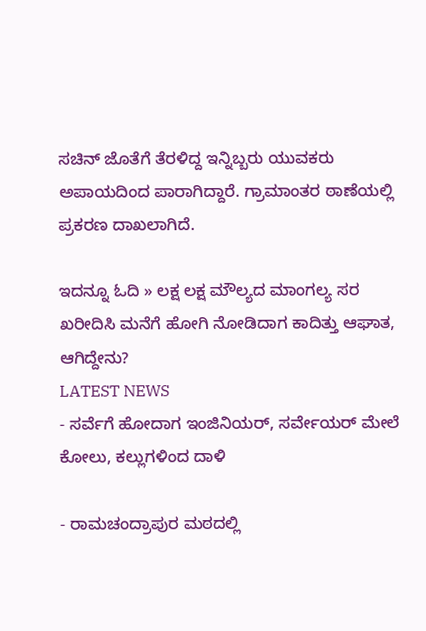ಸಚಿನ್ ಜೊತೆಗೆ ತೆರಳಿದ್ದ ಇನ್ನಿಬ್ಬರು ಯುವಕರು ಅಪಾಯದಿಂದ ಪಾರಾಗಿದ್ದಾರೆ. ಗ್ರಾಮಾಂತರ ಠಾಣೆಯಲ್ಲಿ ಪ್ರಕರಣ ದಾಖಲಾಗಿದೆ.

ಇದನ್ನೂ ಓದಿ » ಲಕ್ಷ ಲಕ್ಷ ಮೌಲ್ಯದ ಮಾಂಗಲ್ಯ ಸರ ಖರೀದಿಸಿ ಮನೆಗೆ ಹೋಗಿ ನೋಡಿದಾಗ ಕಾದಿತ್ತು ಆಘಾತ, ಆಗಿದ್ದೇನು?
LATEST NEWS
- ಸರ್ವೆಗೆ ಹೋದಾಗ ಇಂಜಿನಿಯರ್, ಸರ್ವೇಯರ್ ಮೇಲೆ ಕೋಲು, ಕಲ್ಲುಗಳಿಂದ ದಾಳಿ

- ರಾಮಚಂದ್ರಾಪುರ ಮಠದಲ್ಲಿ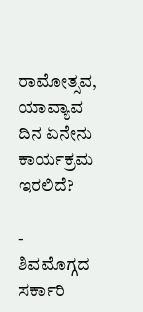ರಾಮೋತ್ಸವ, ಯಾವ್ಯಾವ ದಿನ ಏನೇನು ಕಾರ್ಯಕ್ರಮ ಇರಲಿದೆ?

- ಶಿವಮೊಗ್ಗದ ಸರ್ಕಾರಿ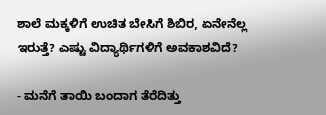ಶಾಲೆ ಮಕ್ಕಳಿಗೆ ಉಚಿತ ಬೇಸಿಗೆ ಶಿಬಿರ, ಏನೇನೆಲ್ಲ ಇರುತ್ತೆ? ಎಷ್ಟು ವಿದ್ಯಾರ್ಥಿಗಳಿಗೆ ಅವಕಾಶವಿದೆ?

- ಮನೆಗೆ ತಾಯಿ ಬಂದಾಗ ತೆರೆದಿತ್ತು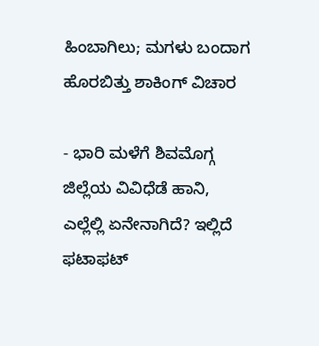ಹಿಂಬಾಗಿಲು; ಮಗಳು ಬಂದಾಗ ಹೊರಬಿತ್ತು ಶಾಕಿಂಗ್ ವಿಚಾರ

- ಭಾರಿ ಮಳೆಗೆ ಶಿವಮೊಗ್ಗ ಜಿಲ್ಲೆಯ ವಿವಿಧೆಡೆ ಹಾನಿ, ಎಲ್ಲೆಲ್ಲಿ ಏನೇನಾಗಿದೆ? ಇಲ್ಲಿದೆ ಫಟಾಫಟ್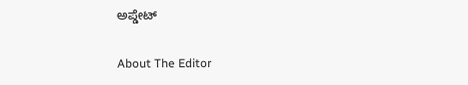ಅಪ್ಡೇಟ್

About The Editor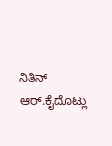ನಿತಿನ್ ಆರ್.ಕೈದೊಟ್ಲು